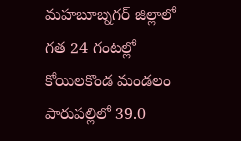మహబూబ్నగర్ జిల్లాలో గత 24 గంటల్లో కోయిలకొండ మండలం పారుపల్లిలో 39.0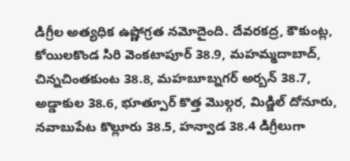డిగ్రీల అత్యధిక ఉష్ణోగ్రత నమోదైంది. దేవరకద్ర, కౌకుంట్ల, కోయిలకొండ సిరి వెంకటాపూర్ 38.9, మహమ్మదాబాద్, చిన్నచింతకుంట 38.8, మహబూబ్నగర్ అర్బన్ 38.7, అడ్డాకుల 38.6, భూత్పూర్ కొత్త మొల్గర, మిడ్జిల్ దోనూరు, నవాబుపేట కొల్లూరు 38.5, హన్వాడ 38.4 డిగ్రీలుగా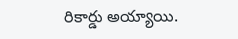రికార్డు అయ్యాయి.